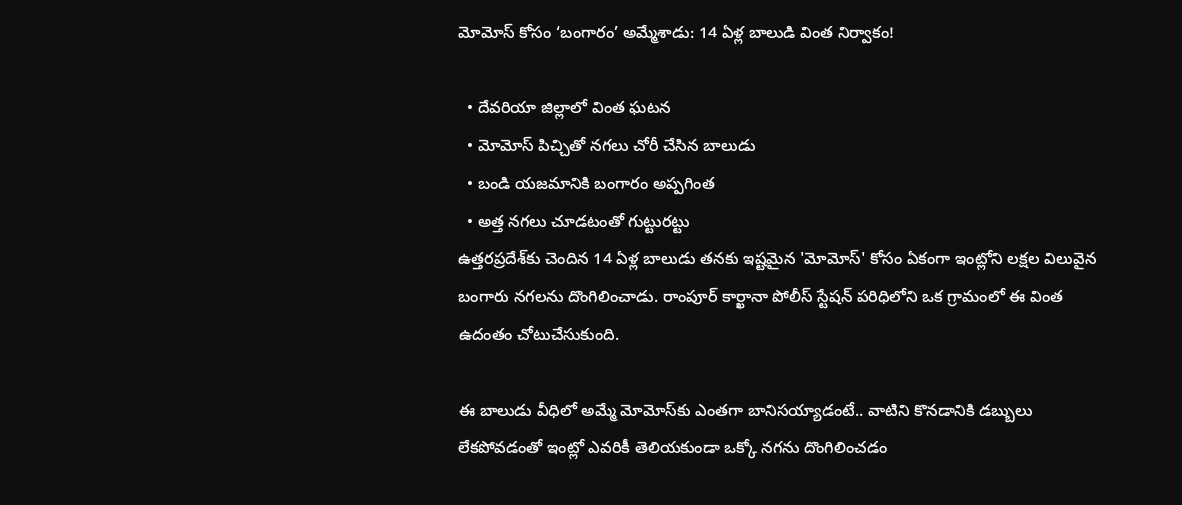మోమోస్ కోసం ‘బంగారం’ అమ్మేశాడు: 14 ఏళ్ల బాలుడి వింత నిర్వాకం!

  • దేవరియా జిల్లాలో వింత ఘటన
  • మోమోస్ పిచ్చితో నగలు చోరీ చేసిన బాలుడు
  • బండి యజమానికి బంగారం అప్పగింత
  • అత్త నగలు చూడటంతో గుట్టురట్టు
ఉత్తరప్రదేశ్‌కు చెందిన 14 ఏళ్ల బాలుడు తనకు ఇష్టమైన 'మోమోస్' కోసం ఏకంగా ఇంట్లోని లక్షల విలువైన బంగారు నగలను దొంగిలించాడు. రాంపూర్ కార్ఖానా పోలీస్ స్టేషన్ పరిధిలోని ఒక గ్రామంలో ఈ వింత ఉదంతం చోటుచేసుకుంది.

ఈ బాలుడు వీధిలో అమ్మే మోమోస్‌కు ఎంతగా బానిసయ్యాడంటే.. వాటిని కొనడానికి డబ్బులు లేకపోవడంతో ఇంట్లో ఎవరికీ తెలియకుండా ఒక్కో నగను దొంగిలించడం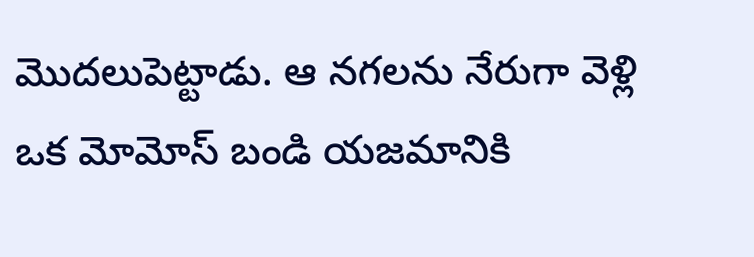మొదలుపెట్టాడు. ఆ నగలను నేరుగా వెళ్లి ఒక మోమోస్ బండి యజమానికి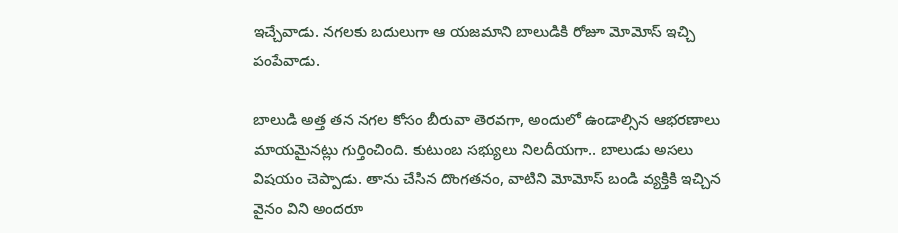ఇచ్చేవాడు. నగలకు బదులుగా ఆ యజమాని బాలుడికి రోజూ మోమోస్ ఇచ్చి పంపేవాడు.

బాలుడి అత్త తన నగల కోసం బీరువా తెరవగా, అందులో ఉండాల్సిన ఆభరణాలు మాయమైనట్లు గుర్తించింది. కుటుంబ సభ్యులు నిలదీయగా.. బాలుడు అసలు విషయం చెప్పాడు. తాను చేసిన దొంగతనం, వాటిని మోమోస్ బండి వ్యక్తికి ఇచ్చిన వైనం విని అందరూ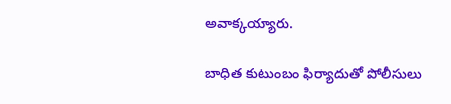అవాక్కయ్యారు.

బాధిత కుటుంబం ఫిర్యాదుతో పోలీసులు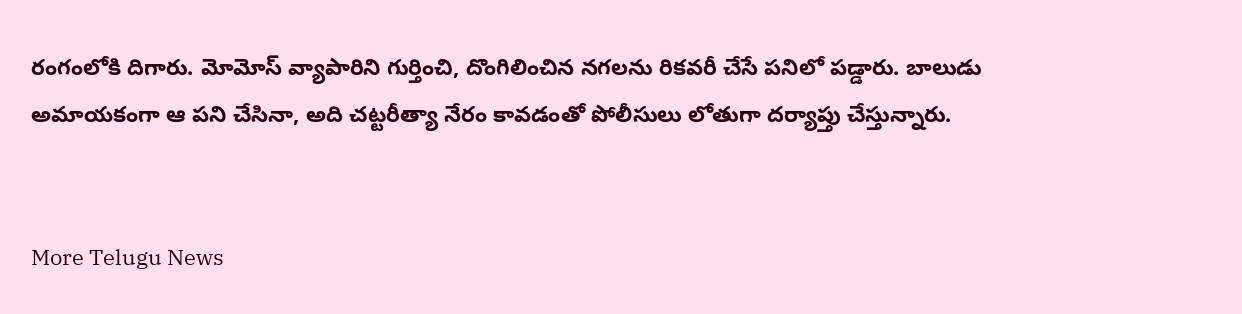రంగంలోకి దిగారు. మోమోస్ వ్యాపారిని గుర్తించి, దొంగిలించిన నగలను రికవరీ చేసే పనిలో పడ్డారు. బాలుడు అమాయకంగా ఆ పని చేసినా, అది చట్టరీత్యా నేరం కావడంతో పోలీసులు లోతుగా దర్యాప్తు చేస్తున్నారు.


More Telugu News